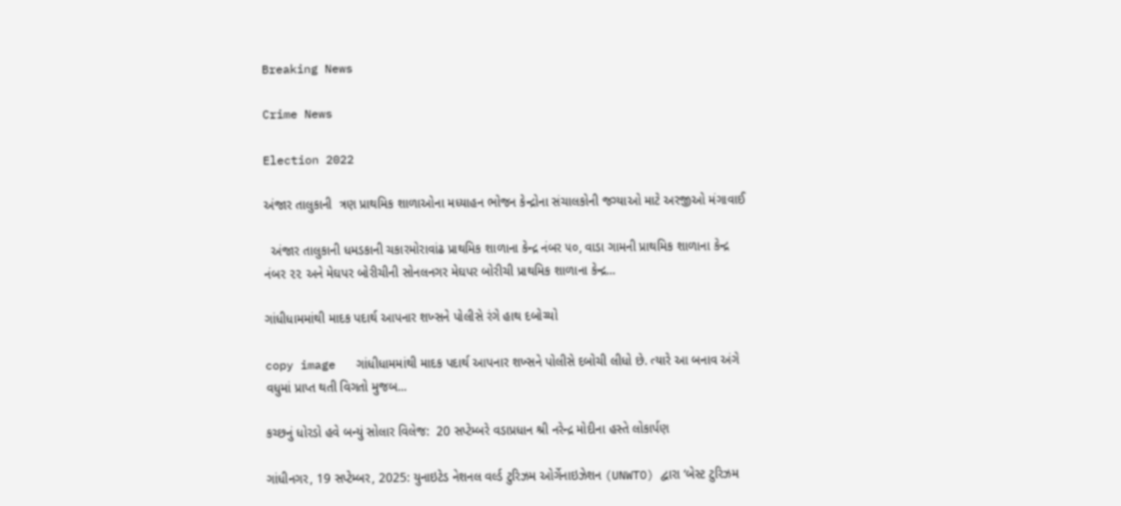Breaking News

Crime News

Election 2022

અંજાર તાલુકાની  ત્રણ પ્રાથમિક શાળાઓના મધ્યાહન ભોજન કેન્દ્રોના સંચાલકોની જગ્યાઓ માટે અરજીઓ મંગાવાઈ

  અંજાર તાલુકાની ધમડકાની ચકારમોરાવાંઢ પ્રાથમિક શાળાના કેન્દ્ર નંબર ૫૦, વાડા ગામની પ્રાથમિક શાળાના કેન્દ્ર નંબર ૨૨ અને મેઘપર બોરીચીની સોનલનગર મેઘપર બોરીચી પ્રાથમિક શાળાના કેન્દ્ર...

ગાંધીધામમાંથી માદક પદાર્થ આપનાર શખ્સને પોલીસે રંગે હાથ દબોચ્યો

copy image   ગાંધીધામમાંથી માદક પદાર્થ આપનાર શખ્સને પોલીસે દબોચી લીધો છે. ત્યારે આ બનાવ અંગે વધુમાં પ્રાપ્ત થતી વિગતો મુજબ...

કચ્છનું ધોરડો હવે બન્યું સોલાર વિલેજ:  20 સપ્ટેમ્બરે વડાપ્રધાન શ્રી નરેન્દ્ર મોદીના હસ્તે લોકાર્પણ

ગાંધીનગર, 19 સપ્ટેમ્બર, 2025: યુનાઇટેડ નેશનલ વર્લ્ડ ટુરિઝમ ઓર્ગેનાઇઝેશન (UNWTO) દ્વારા ‘બેસ્ટ ટુરિઝમ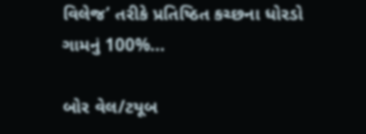વિલેજ’ તરીકે પ્રતિષ્ઠિત કચ્છના ધોરડો ગામનું 100%...

બોર વેલ/ટયૂબ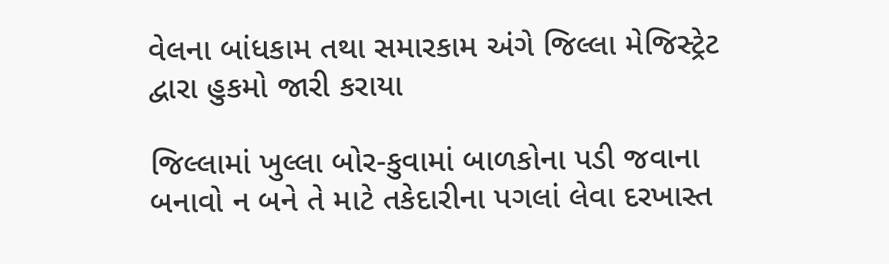વેલના બાંધકામ તથા સમારકામ અંગે જિલ્‍લા મેજિસ્‍ટ્રેટ દ્વારા હુકમો જારી કરાયા

જિલ્લામાં ખુલ્લા બોર-કુવામાં બાળકોના પડી જવાના બનાવો ન બને તે માટે તકેદારીના પગલાં લેવા દરખાસ્ત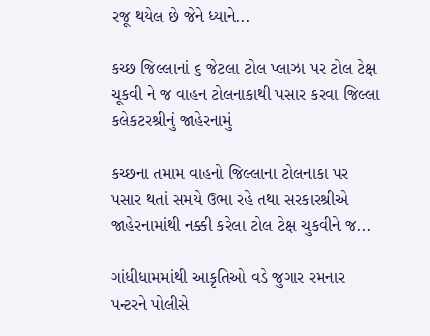રજૂ થયેલ છે જેને ધ્યાને...

કચ્છ જિલ્લાનાં ૬ જેટલા ટોલ પ્‍લાઝા પર ટોલ ટેક્ષ ચૂકવી ને જ વાહન ટોલનાકાથી પસાર કરવા જિલ્લા કલેકટરશ્રીનું જાહેરનામું

કચ્છના તમામ વાહનો જિલ્લાના ટોલનાકા પર પસાર થતાં સમયે ઉભા રહે તથા સરકારશ્રીએ જાહેરનામાંથી નક્કી કરેલા ટોલ ટેક્ષ ચુકવીને જ...

ગાંધીધામમાંથી આકૃતિઓ વડે જુગાર રમનાર પન્ટરને પોલીસે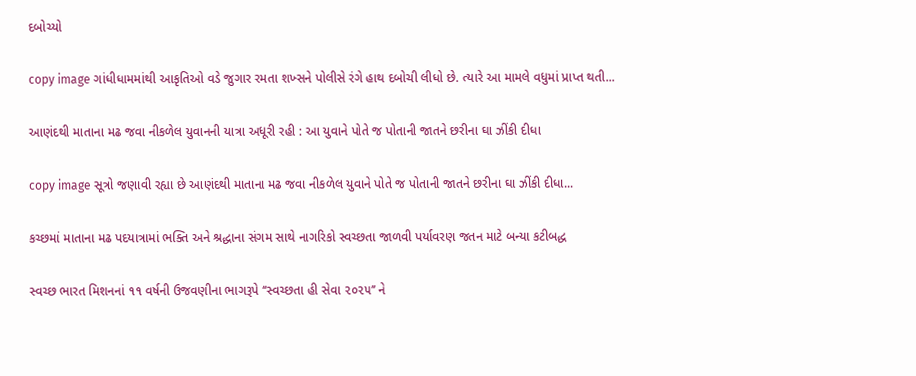દબોચ્યો

copy image ગાંધીધામમાંથી આકૃતિઓ વડે જુગાર રમતા શખ્સને પોલીસે રંગે હાથ દબોચી લીધો છે. ત્યારે આ મામલે વધુમાં પ્રાપ્ત થતી...

આણંદથી માતાના મઢ જવા નીકળેલ યુવાનની યાત્રા અધૂરી રહી : આ યુવાને પોતે જ પોતાની જાતને છરીના ઘા ઝીંકી દીધા

copy image સૂત્રો જણાવી રહ્યા છે આણંદથી માતાના મઢ જવા નીકળેલ યુવાને પોતે જ પોતાની જાતને છરીના ઘા ઝીંકી દીધા...

કચ્છમાં માતાના મઢ પદયાત્રામાં ભક્તિ અને શ્રદ્ધાના સંગમ સાથે નાગરિકો સ્વચ્છતા જાળવી પર્યાવરણ જતન માટે બન્યા કટીબદ્ધ

સ્વચ્છ ભારત મિશનનાં ૧૧ વર્ષની ઉજવણીના ભાગરૂપે ‘‘સ્વચ્છતા હી સેવા ૨૦૨૫’’ ને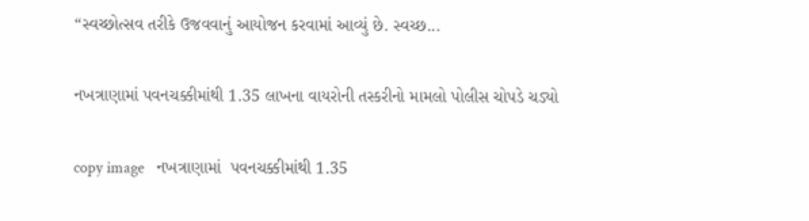“સ્વચ્છોત્સવ તરીકે ઉજવવાનું આયોજન કરવામાં આવ્યું છે. સ્વચ્છ...

નખત્રાણામાં પવનચક્કીમાંથી 1.35 લાખના વાયરોની તસ્કરીનો મામલો પોલીસ ચોપડે ચડ્યો

copy image   નખત્રાણામાં  પવનચક્કીમાંથી 1.35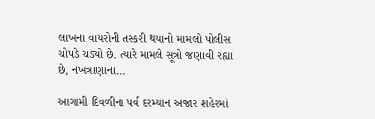લાખના વાયરોની તસ્કરી થયાનો મામલો પોલીસ ચોપડે ચડ્યો છે. ત્યારે મામલે સૂત્રો જણાવી રહ્યા છે, નખત્રાણાના...

આગામી દિવળીના પર્વ દરમ્યાન અજાર શહેરમાં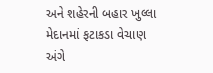અને શહેરની બહાર ખુલ્લા મેદાનમાં ફટાકડા વેચાણ અંગે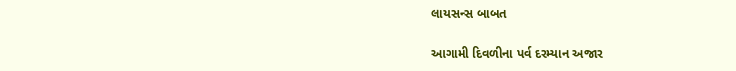લાયસન્સ બાબત

આગામી દિવળીના પર્વ દરમ્યાન અજાર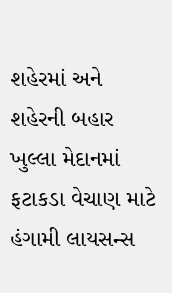શહેરમાં અને શહેરની બહાર ખુલ્લા મેદાનમાં ફટાકડા વેચાણ માટે હંગામી લાયસન્સ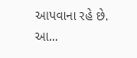આપવાના રહે છે. આ...